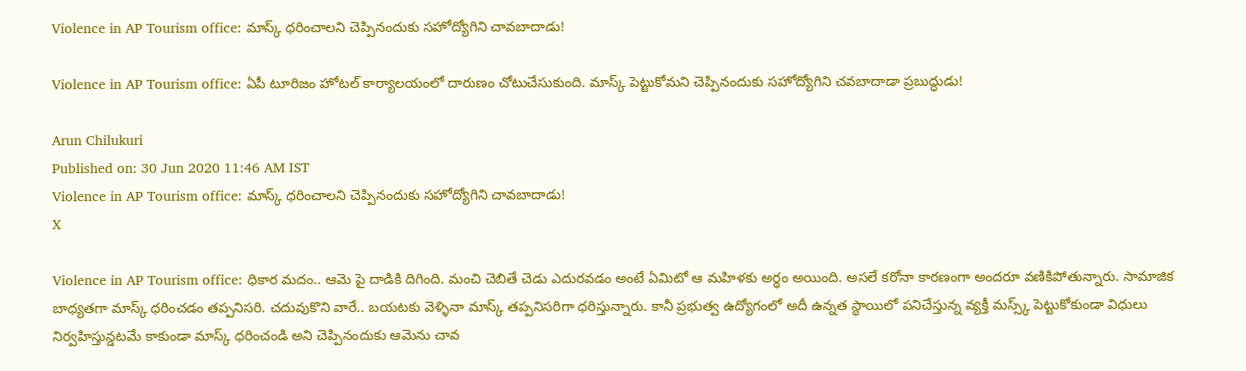Violence in AP Tourism office: మాస్క్ ధరించాలని చెప్పినందుకు సహోద్యోగిని చావబాదాడు!

Violence in AP Tourism office: ఏపీ టూరిజం హోటల్ కార్యాలయంలో దారుణం చోటుచేసుకుంది. మాస్క్ పెట్టుకోమని చెప్పినందుకు సహోద్యోగిని చవబాదాడా ప్రబుద్ధుడు!

Arun Chilukuri
Published on: 30 Jun 2020 11:46 AM IST
Violence in AP Tourism office: మాస్క్ ధరించాలని చెప్పినందుకు సహోద్యోగిని చావబాదాడు!
X

Violence in AP Tourism office: ధికార మదం.. ఆమె పై దాడికి దిగింది. మంచి చెబితే చెడు ఎదురవడం అంటే ఏమిటో ఆ మహిళకు అర్థం అయింది. అసలే కరోనా కారణంగా అందరూ వణికిపోతున్నారు. సామాజిక బాధ్యతగా మాస్క్ ధరించడం తప్పనిసరి. చదువుకొని వారే.. బయటకు వెళ్ళినా మాస్క్ తప్పనిసరిగా ధరిస్తున్నారు. కానీ ప్రభుత్వ ఉద్యోగంలో అదీ ఉన్నత స్థాయిలో పనిచేస్తున్న వ్యక్తీ మస్స్క్ పెట్టుకోకుండా విధులు నిర్వహిస్తున్డటమే కాకుండా మాస్క్ ధరించండి అని చెప్పినందుకు ఆమెను చావ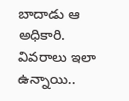బాదాడు ఆ అధికారి. వివరాలు ఇలా ఉన్నాయి..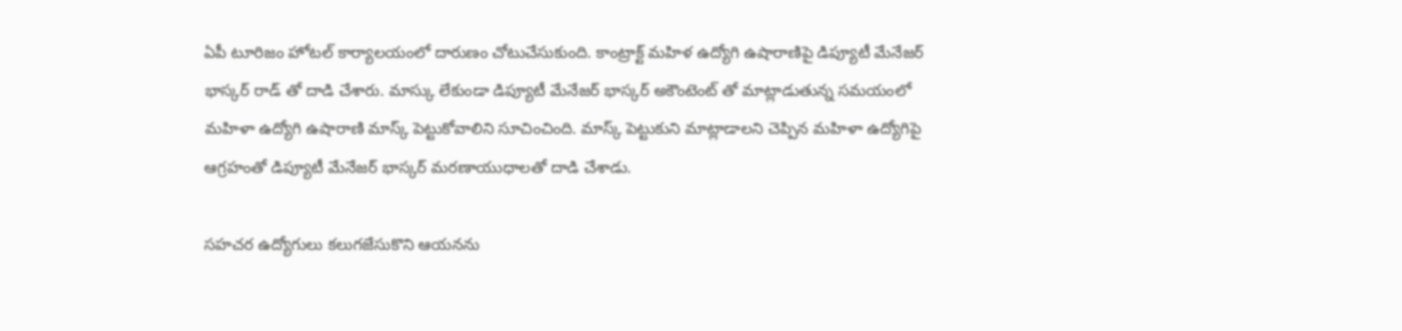ఏపీ టూరిజం హోటల్ కార్యాలయంలో దారుణం చోటుచేసుకుంది. కాంట్రాక్ట్ మహిళ ఉద్యోగి ఉషారాణిపై డిప్యూటీ మేనేజర్ భాస్కర్ రాడ్ తో దాడి చేశారు. మాస్కు లేకుండా డిప్యూటీ మేనేజర్ భాస్కర్ అకౌంటెంట్ తో మాట్లాడుతున్న సమయంలో మహిళా ఉద్యోగి ఉషారాణి మాస్క్ పెట్టుకోవాలిని సూచించింది. మాస్క్ పెట్టుకుని మాట్లాడాలని చెప్పిన మహిళా ఉద్యోగిపై ఆగ్రహంతో డిప్యూటీ మేనేజర్ భాస్కర్ మరణాయుధాలతో దాడి చేశాడు.

సహచర ఉద్యోగులు కలుగజేసుకొని ఆయనను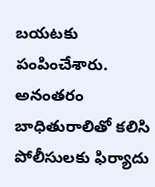బయటకు పంపించేశారు. అనంతరం బాధితురాలితో కలిసి పోలీసులకు ఫిర్యాదు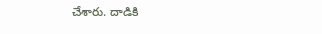చేశారు. దాడికి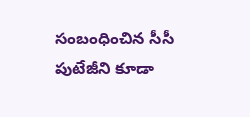సంబంధించిన సీసీ పుటేజీని కూడా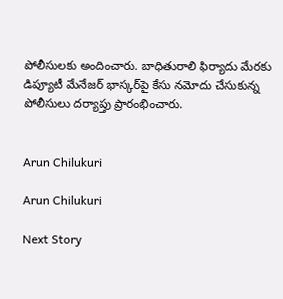పోలీసులకు అందించారు. బాధితురాలి ఫిర్యాదు మేరకు డిప్యూటీ మేనేజర్‌ భాస్కర్‌పై కేసు నమోదు చేసుకున్న పోలీసులు దర్యాప్తు ప్రారంభించారు.


Arun Chilukuri

Arun Chilukuri

Next Story